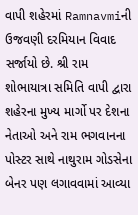વાપી શહેરમાં Ramnavmiની ઉજવણી દરમિયાન વિવાદ સર્જાયો છે. શ્રી રામ શોભાયાત્રા સમિતિ વાપી દ્વારા શહેરના મુખ્ય માર્ગો પર દેશના નેતાઓ અને રામ ભગવાનના પોસ્ટર સાથે નાથુરામ ગોડસેના બેનર પણ લગાવવામાં આવ્યા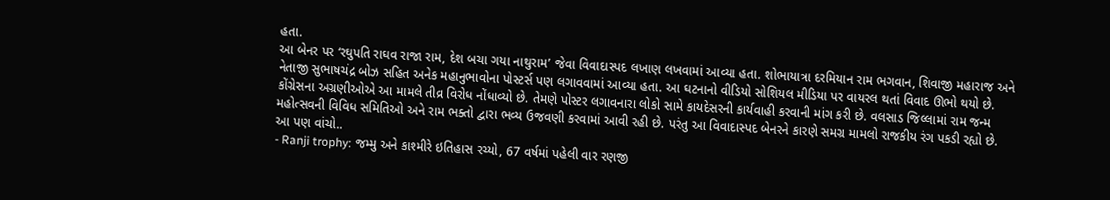હતા.
આ બેનર પર ‘રઘુપતિ રાઘવ રાજા રામ, દેશ બચા ગયા નાથુરામ’ જેવા વિવાદાસ્પદ લખાણ લખવામાં આવ્યા હતા. શોભાયાત્રા દરમિયાન રામ ભગવાન, શિવાજી મહારાજ અને નેતાજી સુભાષચંદ્ર બોઝ સહિત અનેક મહાનુભાવોના પોસ્ટર્સ પણ લગાવવામાં આવ્યા હતા. આ ઘટનાનો વીડિયો સોશિયલ મીડિયા પર વાયરલ થતાં વિવાદ ઊભો થયો છે.
કોંગ્રેસના અગ્રણીઓએ આ મામલે તીવ્ર વિરોધ નોંધાવ્યો છે. તેમણે પોસ્ટર લગાવનારા લોકો સામે કાયદેસરની કાર્યવાહી કરવાની માંગ કરી છે. વલસાડ જિલ્લામાં રામ જન્મ મહોત્સવની વિવિધ સમિતિઓ અને રામ ભક્તો દ્વારા ભવ્ય ઉજવણી કરવામાં આવી રહી છે. પરંતુ આ વિવાદાસ્પદ બેનરને કારણે સમગ્ર મામલો રાજકીય રંગ પકડી રહ્યો છે.
આ પણ વાંચો..
- Ranji trophy: જમ્મુ અને કાશ્મીરે ઇતિહાસ રચ્યો, 67 વર્ષમાં પહેલી વાર રણજી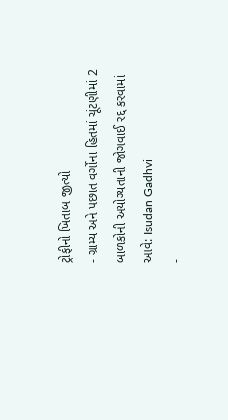ટ્રોફીનો ખિતાબ જીત્યો
- ગ્રામ્ય અને પછાત વર્ગોના હિતમાં ચૂંટણીમાં 2 બાળકોની અયોગ્યતાની જોગવાઈ રદ્દ કરવામાં આવે: Isudan Gadhvi
-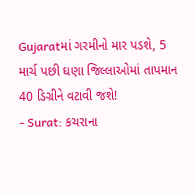Gujaratમાં ગરમીનો માર પડશે, 5 માર્ચ પછી ઘણા જિલ્લાઓમાં તાપમાન 40 ડિગ્રીને વટાવી જશે!
- Surat: કચરાના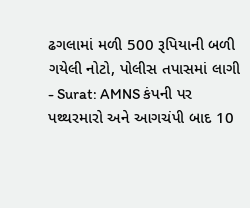ઢગલામાં મળી 500 રૂપિયાની બળી ગયેલી નોટો, પોલીસ તપાસમાં લાગી
- Surat: AMNS કંપની પર પથ્થરમારો અને આગચંપી બાદ 10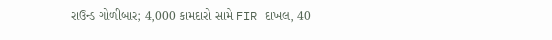રાઉન્ડ ગોળીબાર; 4,000 કામદારો સામે FIR દાખલ, 40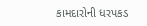કામદારોની ધરપકડ